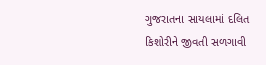ગુજરાતના સાયલામાં દલિત કિશોરીને જીવતી સળગાવી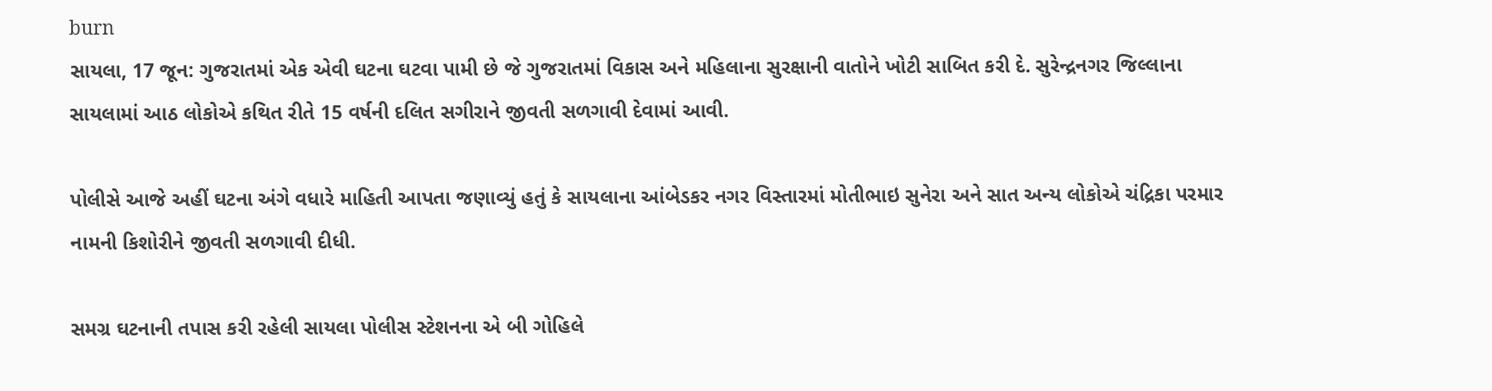burn
સાયલા, 17 જૂન: ગુજરાતમાં એક એવી ઘટના ઘટવા પામી છે જે ગુજરાતમાં વિકાસ અને મહિલાના સુરક્ષાની વાતોને ખોટી સાબિત કરી દે. સુરેન્દ્રનગર જિલ્લાના સાયલામાં આઠ લોકોએ કથિત રીતે 15 વર્ષની દલિત સગીરાને જીવતી સળગાવી દેવામાં આવી.

પોલીસે આજે અહીં ઘટના અંગે વધારે માહિતી આપતા જણાવ્યું હતું કે સાયલાના આંબેડકર નગર વિસ્તારમાં મોતીભાઇ સુનેરા અને સાત અન્ય લોકોએ ચંદ્રિકા પરમાર નામની કિશોરીને જીવતી સળગાવી દીધી.

સમગ્ર ઘટનાની તપાસ કરી રહેલી સાયલા પોલીસ સ્ટેશનના એ બી ગોહિલે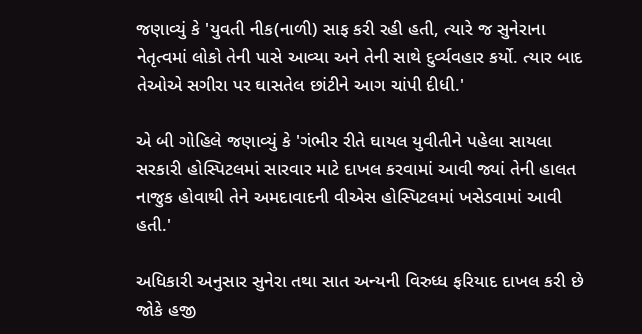જણાવ્યું કે 'યુવતી નીક(નાળી) સાફ કરી રહી હતી, ત્યારે જ સુનેરાના નેતૃત્વમાં લોકો તેની પાસે આવ્યા અને તેની સાથે દુર્વ્યવહાર કર્યો. ત્યાર બાદ તેઓએ સગીરા પર ઘાસતેલ છાંટીને આગ ચાંપી દીધી.'

એ બી ગોહિલે જણાવ્યું કે 'ગંભીર રીતે ઘાયલ યુવીતીને પહેલા સાયલા સરકારી હોસ્પિટલમાં સારવાર માટે દાખલ કરવામાં આવી જ્યાં તેની હાલત નાજુક હોવાથી તેને અમદાવાદની વીએસ હોસ્પિટલમાં ખસેડવામાં આવી હતી.'

અધિકારી અનુસાર સુનેરા તથા સાત અન્યની વિરુધ્ધ ફરિયાદ દાખલ કરી છે જોકે હજી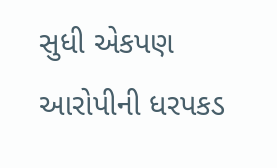સુધી એકપણ આરોપીની ધરપકડ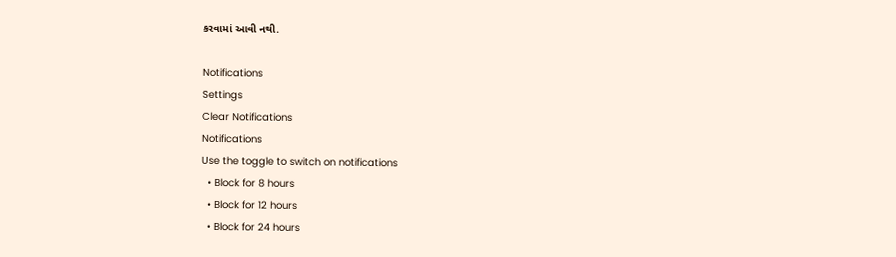કરવામાં આવી નથી.

Notifications
Settings
Clear Notifications
Notifications
Use the toggle to switch on notifications
  • Block for 8 hours
  • Block for 12 hours
  • Block for 24 hours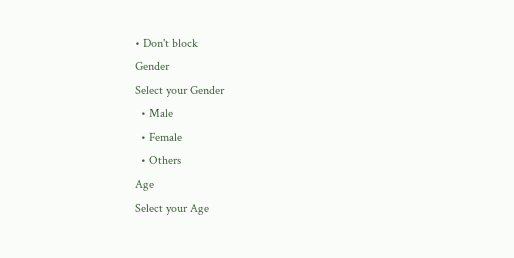• Don't block
Gender
Select your Gender
  • Male
  • Female
  • Others
Age
Select your Age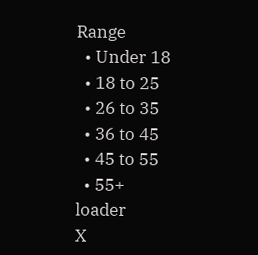Range
  • Under 18
  • 18 to 25
  • 26 to 35
  • 36 to 45
  • 45 to 55
  • 55+
loader
X